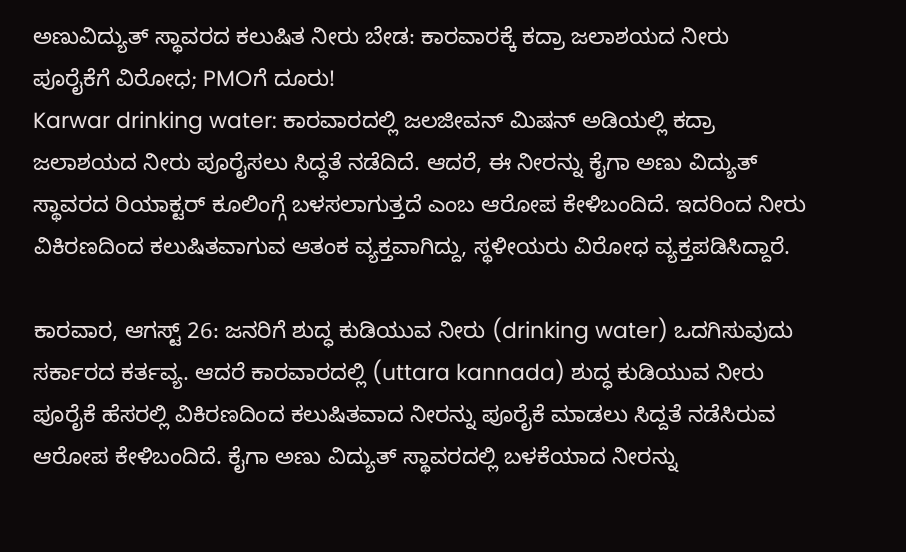ಅಣುವಿದ್ಯುತ್ ಸ್ಥಾವರದ ಕಲುಷಿತ ನೀರು ಬೇಡ: ಕಾರವಾರಕ್ಕೆ ಕದ್ರಾ ಜಲಾಶಯದ ನೀರು ಪೂರೈಕೆಗೆ ವಿರೋಧ; PMOಗೆ ದೂರು!
Karwar drinking water: ಕಾರವಾರದಲ್ಲಿ ಜಲಜೀವನ್ ಮಿಷನ್ ಅಡಿಯಲ್ಲಿ ಕದ್ರಾ ಜಲಾಶಯದ ನೀರು ಪೂರೈಸಲು ಸಿದ್ಧತೆ ನಡೆದಿದೆ. ಆದರೆ, ಈ ನೀರನ್ನು ಕೈಗಾ ಅಣು ವಿದ್ಯುತ್ ಸ್ಥಾವರದ ರಿಯಾಕ್ಟರ್ ಕೂಲಿಂಗ್ಗೆ ಬಳಸಲಾಗುತ್ತದೆ ಎಂಬ ಆರೋಪ ಕೇಳಿಬಂದಿದೆ. ಇದರಿಂದ ನೀರು ವಿಕಿರಣದಿಂದ ಕಲುಷಿತವಾಗುವ ಆತಂಕ ವ್ಯಕ್ತವಾಗಿದ್ದು, ಸ್ಥಳೀಯರು ವಿರೋಧ ವ್ಯಕ್ತಪಡಿಸಿದ್ದಾರೆ.

ಕಾರವಾರ, ಆಗಸ್ಟ್ 26: ಜನರಿಗೆ ಶುದ್ಧ ಕುಡಿಯುವ ನೀರು (drinking water) ಒದಗಿಸುವುದು ಸರ್ಕಾರದ ಕರ್ತವ್ಯ. ಆದರೆ ಕಾರವಾರದಲ್ಲಿ (uttara kannada) ಶುದ್ಧ ಕುಡಿಯುವ ನೀರು ಪೂರೈಕೆ ಹೆಸರಲ್ಲಿ ವಿಕಿರಣದಿಂದ ಕಲುಷಿತವಾದ ನೀರನ್ನು ಪೂರೈಕೆ ಮಾಡಲು ಸಿದ್ದತೆ ನಡೆಸಿರುವ ಆರೋಪ ಕೇಳಿಬಂದಿದೆ. ಕೈಗಾ ಅಣು ವಿದ್ಯುತ್ ಸ್ಥಾವರದಲ್ಲಿ ಬಳಕೆಯಾದ ನೀರನ್ನು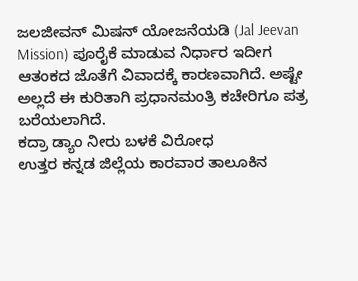ಜಲಜೀವನ್ ಮಿಷನ್ ಯೋಜನೆಯಡಿ (Jal Jeevan Mission) ಪೂರೈಕೆ ಮಾಡುವ ನಿರ್ಧಾರ ಇದೀಗ ಆತಂಕದ ಜೊತೆಗೆ ವಿವಾದಕ್ಕೆ ಕಾರಣವಾಗಿದೆ. ಅಷ್ಟೇ ಅಲ್ಲದೆ ಈ ಕುರಿತಾಗಿ ಪ್ರಧಾನಮಂತ್ರಿ ಕಚೇರಿಗೂ ಪತ್ರ ಬರೆಯಲಾಗಿದೆ.
ಕದ್ರಾ ಡ್ಯಾಂ ನೀರು ಬಳಕೆ ವಿರೋಧ
ಉತ್ತರ ಕನ್ನಡ ಜಿಲ್ಲೆಯ ಕಾರವಾರ ತಾಲೂಕಿನ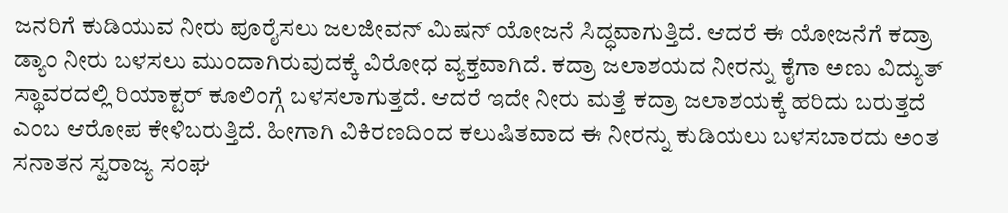ಜನರಿಗೆ ಕುಡಿಯುವ ನೀರು ಪೂರೈಸಲು ಜಲಜೀವನ್ ಮಿಷನ್ ಯೋಜನೆ ಸಿದ್ಧವಾಗುತ್ತಿದೆ. ಆದರೆ ಈ ಯೋಜನೆಗೆ ಕದ್ರಾ ಡ್ಯಾಂ ನೀರು ಬಳಸಲು ಮುಂದಾಗಿರುವುದಕ್ಕೆ ವಿರೋಧ ವ್ಯಕ್ತವಾಗಿದೆ. ಕದ್ರಾ ಜಲಾಶಯದ ನೀರನ್ನು ಕೈಗಾ ಅಣು ವಿದ್ಯುತ್ ಸ್ಥಾವರದಲ್ಲಿ ರಿಯಾಕ್ಟರ್ ಕೂಲಿಂಗ್ಗೆ ಬಳಸಲಾಗುತ್ತದೆ. ಆದರೆ ಇದೇ ನೀರು ಮತ್ತೆ ಕದ್ರಾ ಜಲಾಶಯಕ್ಕೆ ಹರಿದು ಬರುತ್ತದೆ ಎಂಬ ಆರೋಪ ಕೇಳಿಬರುತ್ತಿದೆ. ಹೀಗಾಗಿ ವಿಕಿರಣದಿಂದ ಕಲುಷಿತವಾದ ಈ ನೀರನ್ನು ಕುಡಿಯಲು ಬಳಸಬಾರದು ಅಂತ ಸನಾತನ ಸ್ವರಾಜ್ಯ ಸಂಘ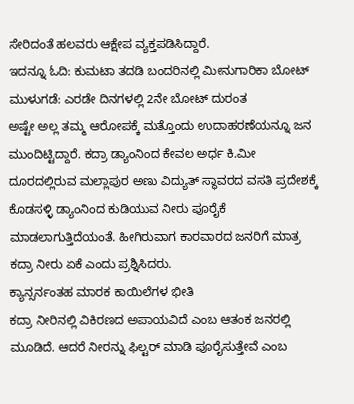ಸೇರಿದಂತೆ ಹಲವರು ಆಕ್ಷೇಪ ವ್ಯಕ್ತಪಡಿಸಿದ್ದಾರೆ.
ಇದನ್ನೂ ಓದಿ: ಕುಮಟಾ ತದಡಿ ಬಂದರಿನಲ್ಲಿ ಮೀನುಗಾರಿಕಾ ಬೋಟ್ ಮುಳುಗಡೆ: ಎರಡೇ ದಿನಗಳಲ್ಲಿ 2ನೇ ಬೋಟ್ ದುರಂತ
ಅಷ್ಟೇ ಅಲ್ಲ ತಮ್ಮ ಆರೋಪಕ್ಕೆ ಮತ್ತೊಂದು ಉದಾಹರಣೆಯನ್ನೂ ಜನ ಮುಂದಿಟ್ಟಿದ್ದಾರೆ. ಕದ್ರಾ ಡ್ಯಾಂನಿಂದ ಕೇವಲ ಅರ್ಧ ಕಿ.ಮೀ ದೂರದಲ್ಲಿರುವ ಮಲ್ಲಾಪುರ ಅಣು ವಿದ್ಯುತ್ ಸ್ಥಾವರದ ವಸತಿ ಪ್ರದೇಶಕ್ಕೆ ಕೊಡಸಳ್ಳಿ ಡ್ಯಾಂನಿಂದ ಕುಡಿಯುವ ನೀರು ಪೂರೈಕೆ ಮಾಡಲಾಗುತ್ತಿದೆಯಂತೆ. ಹೀಗಿರುವಾಗ ಕಾರವಾರದ ಜನರಿಗೆ ಮಾತ್ರ ಕದ್ರಾ ನೀರು ಏಕೆ ಎಂದು ಪ್ರಶ್ನಿಸಿದರು.
ಕ್ಯಾನ್ಸರ್ನಂತಹ ಮಾರಕ ಕಾಯಿಲೆಗಳ ಭೀತಿ
ಕದ್ರಾ ನೀರಿನಲ್ಲಿ ವಿಕಿರಣದ ಅಪಾಯವಿದೆ ಎಂಬ ಆತಂಕ ಜನರಲ್ಲಿ ಮೂಡಿದೆ. ಆದರೆ ನೀರನ್ನು ಫಿಲ್ಟರ್ ಮಾಡಿ ಪೂರೈಸುತ್ತೇವೆ ಎಂಬ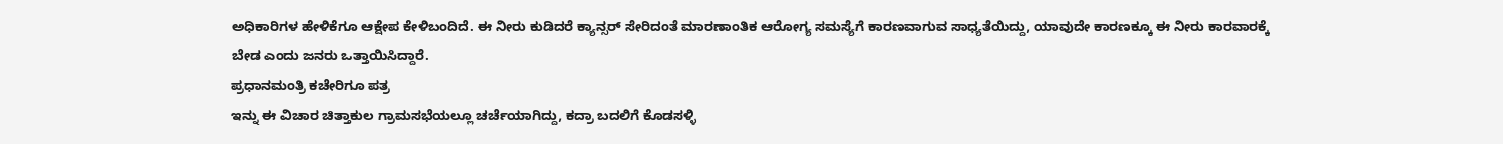ಅಧಿಕಾರಿಗಳ ಹೇಳಿಕೆಗೂ ಆಕ್ಷೇಪ ಕೇಳಿಬಂದಿದೆ. ಈ ನೀರು ಕುಡಿದರೆ ಕ್ಯಾನ್ಸರ್ ಸೇರಿದಂತೆ ಮಾರಣಾಂತಿಕ ಆರೋಗ್ಯ ಸಮಸ್ಯೆಗೆ ಕಾರಣವಾಗುವ ಸಾಧ್ಯತೆಯಿದ್ದು, ಯಾವುದೇ ಕಾರಣಕ್ಕೂ ಈ ನೀರು ಕಾರವಾರಕ್ಕೆ ಬೇಡ ಎಂದು ಜನರು ಒತ್ತಾಯಿಸಿದ್ದಾರೆ.
ಪ್ರಧಾನಮಂತ್ರಿ ಕಚೇರಿಗೂ ಪತ್ರ
ಇನ್ನು ಈ ವಿಚಾರ ಚಿತ್ತಾಕುಲ ಗ್ರಾಮಸಭೆಯಲ್ಲೂ ಚರ್ಚೆಯಾಗಿದ್ದು, ಕದ್ರಾ ಬದಲಿಗೆ ಕೊಡಸಳ್ಳಿ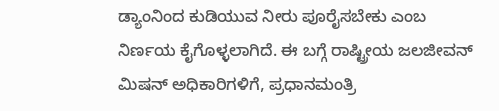ಡ್ಯಾಂನಿಂದ ಕುಡಿಯುವ ನೀರು ಪೂರೈಸಬೇಕು ಎಂಬ ನಿರ್ಣಯ ಕೈಗೊಳ್ಳಲಾಗಿದೆ. ಈ ಬಗ್ಗೆ ರಾಷ್ಟ್ರೀಯ ಜಲಜೀವನ್ ಮಿಷನ್ ಅಧಿಕಾರಿಗಳಿಗೆ, ಪ್ರಧಾನಮಂತ್ರಿ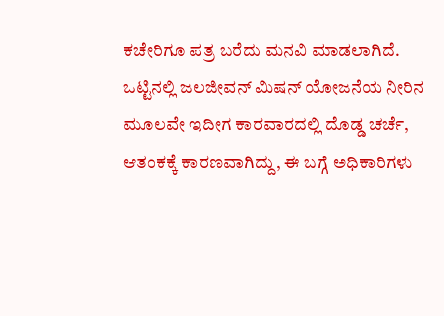ಕಚೇರಿಗೂ ಪತ್ರ ಬರೆದು ಮನವಿ ಮಾಡಲಾಗಿದೆ. ಒಟ್ಟಿನಲ್ಲಿ ಜಲಜೀವನ್ ಮಿಷನ್ ಯೋಜನೆಯ ನೀರಿನ ಮೂಲವೇ ಇದೀಗ ಕಾರವಾರದಲ್ಲಿ ದೊಡ್ಡ ಚರ್ಚೆ, ಆತಂಕಕ್ಕೆ ಕಾರಣವಾಗಿದ್ದು, ಈ ಬಗ್ಗೆ ಅಧಿಕಾರಿಗಳು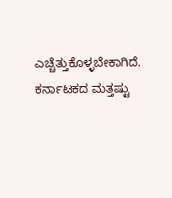ಎಚ್ಚೆತ್ತುಕೊಳ್ಳಬೇಕಾಗಿದೆ.
ಕರ್ನಾಟಕದ ಮತ್ತಷ್ಟು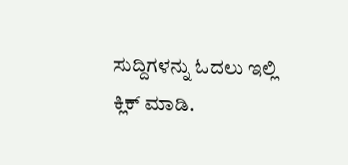ಸುದ್ದಿಗಳನ್ನು ಓದಲು ಇಲ್ಲಿ ಕ್ಲಿಕ್ ಮಾಡಿ.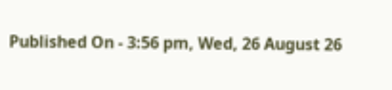Published On - 3:56 pm, Wed, 26 August 26